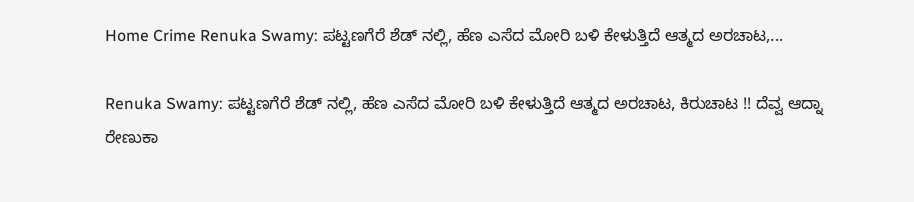Home Crime Renuka Swamy: ಪಟ್ಟಣಗೆರೆ ಶೆಡ್ ನಲ್ಲಿ, ಹೆಣ ಎಸೆದ ಮೋರಿ ಬಳಿ ಕೇಳುತ್ತಿದೆ ಆತ್ಮದ ಅರಚಾಟ,...

Renuka Swamy: ಪಟ್ಟಣಗೆರೆ ಶೆಡ್ ನಲ್ಲಿ, ಹೆಣ ಎಸೆದ ಮೋರಿ ಬಳಿ ಕೇಳುತ್ತಿದೆ ಆತ್ಮದ ಅರಚಾಟ, ಕಿರುಚಾಟ !! ದೆವ್ವ ಆದ್ನಾ ರೇಣುಕಾ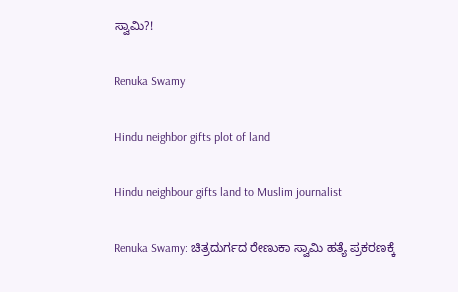ಸ್ವಾಮಿ?!

Renuka Swamy

Hindu neighbor gifts plot of land

Hindu neighbour gifts land to Muslim journalist

Renuka Swamy: ಚಿತ್ರದುರ್ಗದ ರೇಣುಕಾ ಸ್ವಾಮಿ ಹತ್ಯೆ ಪ್ರಕರಣಕ್ಕೆ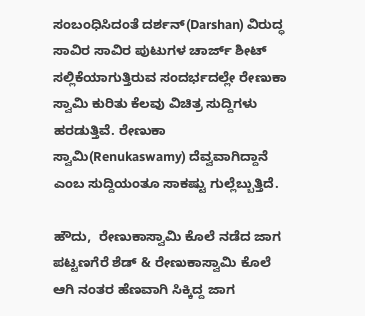ಸಂಬಂಧಿಸಿದಂತೆ ದರ್ಶನ್(Darshan) ವಿರುದ್ಧ ಸಾವಿರ ಸಾವಿರ ಪುಟುಗಳ ಚಾರ್ಜ್ ಶೀಟ್ ಸಲ್ಲಿಕೆಯಾಗುತ್ತಿರುವ ಸಂದರ್ಭದಲ್ಲೇ ರೇಣುಕಾ ಸ್ವಾಮಿ ಕುರಿತು ಕೆಲವು ವಿಚಿತ್ರ ಸುದ್ದಿಗಳು ಹರಡುತ್ತಿವೆ. ರೇಣುಕಾ ಸ್ವಾಮಿ(Renukaswamy) ದೆವ್ವವಾಗಿದ್ದಾನೆ ಎಂಬ ಸುದ್ದಿಯಂತೂ ಸಾಕಷ್ಟು ಗುಲ್ಲೆಬ್ಬುತ್ತಿದೆ.

ಹೌದು,  ರೇಣುಕಾಸ್ವಾಮಿ ಕೊಲೆ ನಡೆದ ಜಾಗ ಪಟ್ಟಣಗೆರೆ ಶೆಡ್ & ರೇಣುಕಾಸ್ವಾಮಿ ಕೊಲೆ ಆಗಿ ನಂತರ ಹೆಣವಾಗಿ ಸಿಕ್ಕಿದ್ದ ಜಾಗ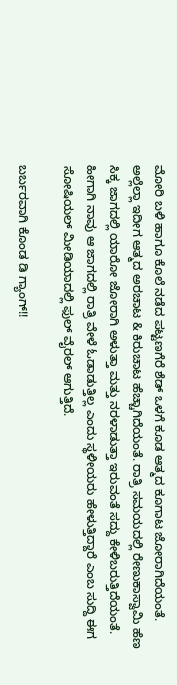ಮೋರಿ ಬಳಿ ಹಾಗೂ ಕೊಲೆ ನಡೆದ ಪಟ್ಟಣಗೆರೆ ಶೆಡ್ ಒಳಗೆ ಕೂಡ ಆತ್ಮದ ಕೂಗಾಟ ಜೋರಾಗಿದೆಯಂತೆ. ಅಲ್ಲೆಲ್ಲಾ ಇದೀಗ ಆತ್ಮದ ಅರಚಾಟ & ಕಿರುಚಾಟ ಹೆಚ್ಚಾಗಿದೆಯಂತೆ. ರಾತ್ರಿ ಸಮಯದಲ್ಲಿ ರೇಣುಕಾಸ್ವಾಮಿ ಹೆಣ ಸಿಕ್ಕ ಜಾಗದಲ್ಲಿ ಯಾರೋ ಜೋರಾಗಿ ಅಳುತ್ತಾ ಮತ್ತು ನರಳಾಡುತ್ತಾ ಇರುವಂತೆ ಸದ್ದು ಕೇಳಿಬರುತ್ತಿದೆಯಂತೆ. ಹೀಗಾಗಿ ನಾವು ಆ ಜಾಗದಲ್ಲಿ ರಾತ್ರಿ ವೇಳೆ ಓಡಾಡುತ್ತಿಲ್ಲ ಎಂದು ಸ್ಥಳೀಯರು ಹೇಳುತ್ತಿದ್ದಾರೆ ಎಂಬ ಸುದ್ದಿ ಈಗ ಸೋಷಿಯಲ್ ಮೀಡಿಯಾದಲ್ಲಿ ಫುಲ್ ವೈರಲ್ ಆಗುತ್ತಿದೆ.

ಬರ್ಬರವಾಗಿ ಕೊಂಡ ಡಿ ಗ್ಯಾಂಗ್!!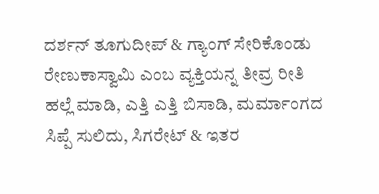ದರ್ಶನ್ ತೂಗುದೀಪ್ & ಗ್ಯಾಂಗ್ ಸೇರಿಕೊಂಡು ರೇಣುಕಾಸ್ವಾಮಿ ಎಂಬ ವ್ಯಕ್ತಿಯನ್ನ ತೀವ್ರ ರೀತಿ ಹಲ್ಲೆ ಮಾಡಿ, ಎತ್ತಿ ಎತ್ತಿ ಬಿಸಾಡಿ, ಮರ್ಮಾಂಗದ ಸಿಪ್ಪೆ ಸುಲಿದು, ಸಿಗರೇಟ್ & ಇತರ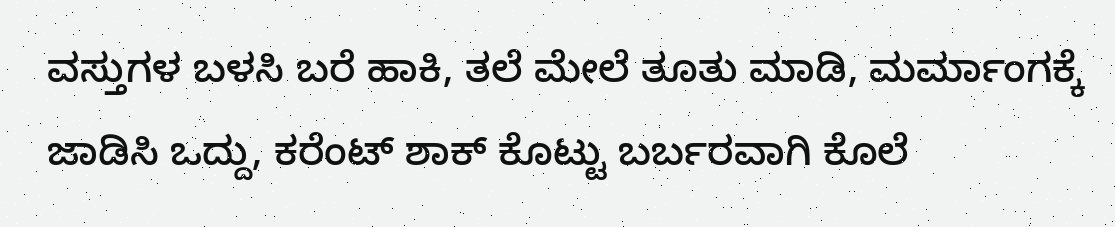ವಸ್ತುಗಳ ಬಳಸಿ ಬರೆ ಹಾಕಿ, ತಲೆ ಮೇಲೆ ತೂತು ಮಾಡಿ, ಮರ್ಮಾಂಗಕ್ಕೆ ಜಾಡಿಸಿ ಒದ್ದು, ಕರೆಂಟ್ ಶಾಕ್ ಕೊಟ್ಟು ಬರ್ಬರವಾಗಿ ಕೊಲೆ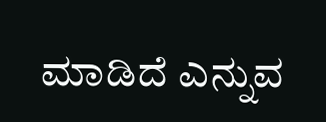ಮಾಡಿದೆ ಎನ್ನುವ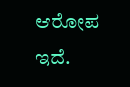ಆರೋಪ ಇದೆ.